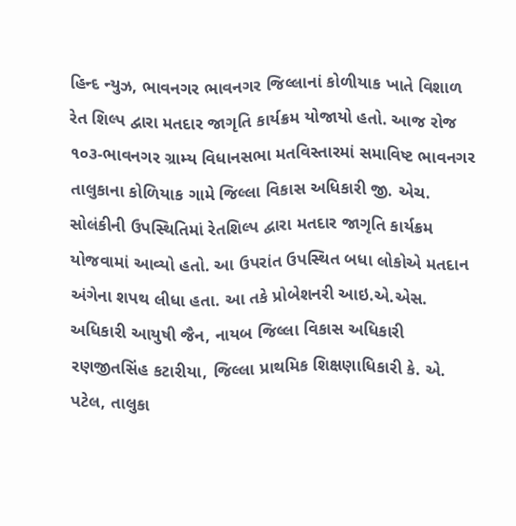હિન્દ ન્યુઝ, ભાવનગર ભાવનગર જિલ્લાનાં કોળીયાક ખાતે વિશાળ રેત શિલ્પ દ્વારા મતદાર જાગૃતિ કાર્યક્રમ યોજાયો હતો. આજ રોજ ૧૦૩-ભાવનગર ગ્રામ્ય વિધાનસભા મતવિસ્તારમાં સમાવિષ્ટ ભાવનગર તાલુકાના કોળિયાક ગામે જિલ્લા વિકાસ અધિકારી જી. એચ. સોલંકીની ઉપસ્થિતિમાં રેતશિલ્પ દ્વારા મતદાર જાગૃતિ કાર્યક્રમ યોજવામાં આવ્યો હતો. આ ઉપરાંત ઉપસ્થિત બધા લોકોએ મતદાન અંગેના શપથ લીધા હતા. આ તકે પ્રોબેશનરી આઇ.એ.એસ. અધિકારી આયુષી જૈન, નાયબ જિલ્લા વિકાસ અધિકારી રણજીતસિંહ કટારીયા, જિલ્લા પ્રાથમિક શિક્ષણાધિકારી કે. એ. પટેલ, તાલુકા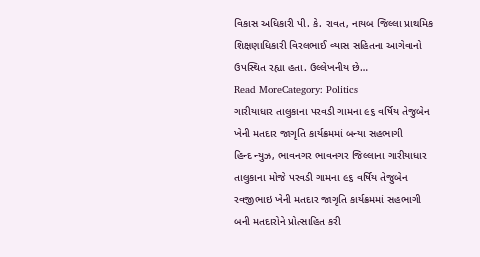વિકાસ અધિકારી પી. કે. રાવત, નાયબ જિલ્લા પ્રાથમિક શિક્ષણાધિકારી વિરલભાઈ વ્યાસ સહિતના આગેવાનો ઉપસ્થિત રહ્યા હતા. ઉલ્લેખનીય છે…
Read MoreCategory: Politics
ગારીયાધાર તાલુકાના પરવડી ગામના ૯૬ વર્ષિય તેજુબેન ખેની મતદાર જાગૃતિ કાર્યક્રમમાં બન્યા સહભાગી
હિન્દ ન્યુઝ, ભાવનગર ભાવનગર જિલ્લાના ગારીયાધાર તાલુકાના મોજે પરવડી ગામના ૯૬ વર્ષિય તેજુબેન રવજીભાઇ ખેની મતદાર જાગૃતિ કાર્યક્રમમાં સહભાગી બની મતદારોને પ્રોત્સાહિત કરી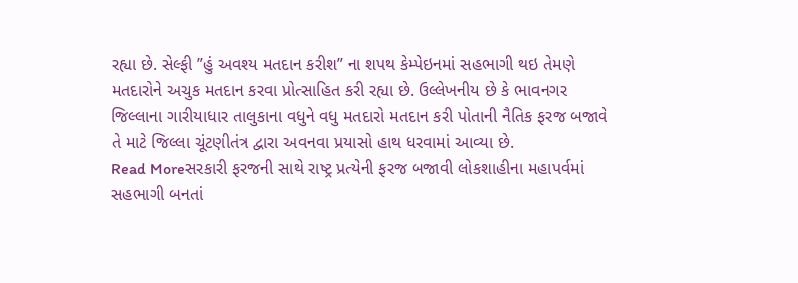રહ્યા છે. સેલ્ફી ”હું અવશ્ય મતદાન કરીશ” ના શપથ કેમ્પેઇનમાં સહભાગી થઇ તેમણે મતદારોને અચુક મતદાન કરવા પ્રોત્સાહિત કરી રહ્યા છે. ઉલ્લેખનીય છે કે ભાવનગર જિલ્લાના ગારીયાધાર તાલુકાના વધુને વધુ મતદારો મતદાન કરી પોતાની નૈતિક ફરજ બજાવે તે માટે જિલ્લા ચૂંટણીતંત્ર દ્વારા અવનવા પ્રયાસો હાથ ધરવામાં આવ્યા છે.
Read Moreસરકારી ફરજની સાથે રાષ્ટ્ર પ્રત્યેની ફરજ બજાવી લોકશાહીના મહાપર્વમાં સહભાગી બનતાં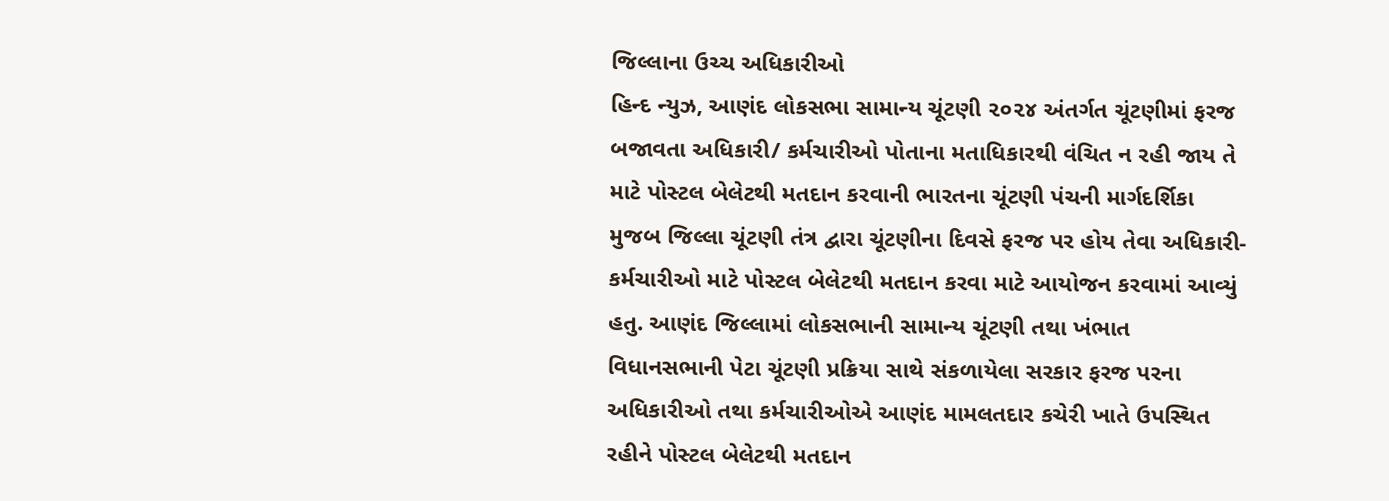જિલ્લાના ઉચ્ચ અધિકારીઓ
હિન્દ ન્યુઝ, આણંદ લોકસભા સામાન્ય ચૂંટણી ૨૦૨૪ અંતર્ગત ચૂંટણીમાં ફરજ બજાવતા અધિકારી/ કર્મચારીઓ પોતાના મતાધિકારથી વંચિત ન રહી જાય તે માટે પોસ્ટલ બેલેટથી મતદાન કરવાની ભારતના ચૂંટણી પંચની માર્ગદર્શિકા મુજબ જિલ્લા ચૂંટણી તંત્ર દ્વારા ચૂંટણીના દિવસે ફરજ પર હોય તેવા અધિકારી-કર્મચારીઓ માટે પોસ્ટલ બેલેટથી મતદાન કરવા માટે આયોજન કરવામાં આવ્યું હતુ. આણંદ જિલ્લામાં લોકસભાની સામાન્ય ચૂંટણી તથા ખંભાત વિધાનસભાની પેટા ચૂંટણી પ્રક્રિયા સાથે સંકળાયેલા સરકાર ફરજ પરના અધિકારીઓ તથા કર્મચારીઓએ આણંદ મામલતદાર કચેરી ખાતે ઉપસ્થિત રહીને પોસ્ટલ બેલેટથી મતદાન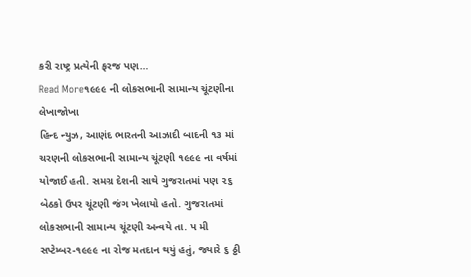કરી રાષ્ટ્ર પ્રત્યેની ફરજ પણ…
Read More૧૯૯૯ ની લોકસભાની સામાન્ય ચૂંટણીના લેખાજોખા
હિન્દ ન્યુઝ, આણંદ ભારતની આઝાદી બાદની ૧૩ માં ચરણની લોકસભાની સામાન્ય ચૂંટણી ૧૯૯૯ ના વર્ષમાં યોજાઈ હતી. સમગ્ર દેશની સાથે ગુજરાતમાં પણ ૨૬ બેઠકો ઉપર ચૂંટણી જંગ ખેલાયો હતો. ગુજરાતમાં લોકસભાની સામાન્ય ચૂંટણી અન્વયે તા. પ મી સપ્ટેમ્બર-૧૯૯૯ ના રોજ મતદાન થયું હતું, જ્યારે ૬ ઠ્ઠી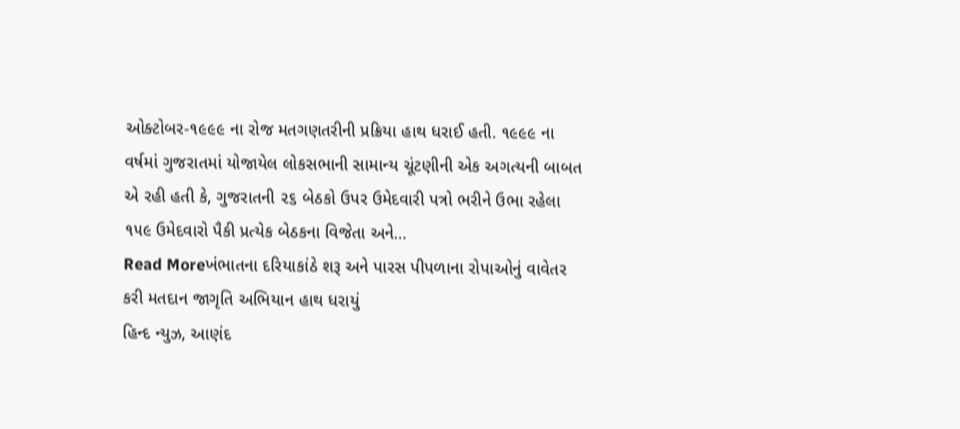ઓક્ટોબર-૧૯૯૯ ના રોજ મતગણતરીની પ્રક્રિયા હાથ ધરાઈ હતી. ૧૯૯૯ ના વર્ષમાં ગુજરાતમાં યોજાયેલ લોકસભાની સામાન્ય ચૂંટણીની એક અગત્યની બાબત એ રહી હતી કે, ગુજરાતની ૨૬ બેઠકો ઉપર ઉમેદવારી પત્રો ભરીને ઉભા રહેલા ૧૫૯ ઉમેદવારો પૈકી પ્રત્યેક બેઠકના વિજેતા અને…
Read Moreખંભાતના દરિયાકાંઠે શરૂ અને પારસ પીપળાના રોપાઓનું વાવેતર કરી મતદાન જાગૃતિ અભિયાન હાથ ધરાયું
હિન્દ ન્યુઝ, આણંદ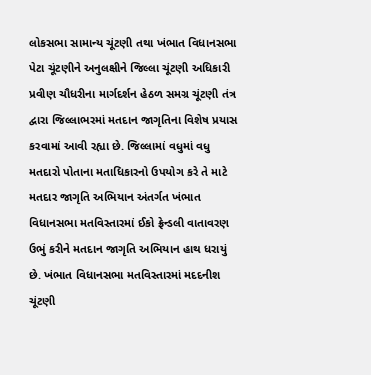લોકસભા સામાન્ય ચૂંટણી તથા ખંભાત વિધાનસભા પેટા ચૂંટણીને અનુલક્ષીને જિલ્લા ચૂંટણી અધિકારી પ્રવીણ ચૌધરીના માર્ગદર્શન હેઠળ સમગ્ર ચૂંટણી તંત્ર દ્વારા જિલ્લાભરમાં મતદાન જાગૃતિના વિશેષ પ્રયાસ કરવામાં આવી રહ્યા છે. જિલ્લામાં વધુમાં વધુ મતદારો પોતાના મતાધિકારનો ઉપયોગ કરે તે માટે મતદાર જાગૃતિ અભિયાન અંતર્ગત ખંભાત વિધાનસભા મતવિસ્તારમાં ઈકો ફ્રેન્ડલી વાતાવરણ ઉભું કરીને મતદાન જાગૃતિ અભિયાન હાથ ધરાયું છે. ખંભાત વિધાનસભા મતવિસ્તારમાં મદદનીશ ચૂંટણી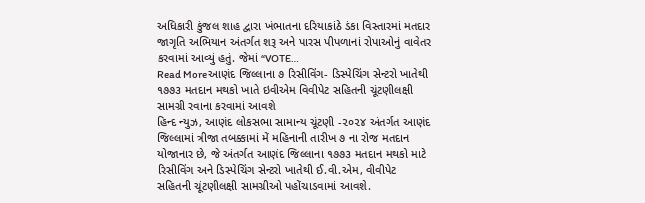અધિકારી કુંજલ શાહ દ્વારા ખંભાતના દરિયાકાંઠે ડંકા વિસ્તારમાં મતદાર જાગૃતિ અભિયાન અંતર્ગત શરૂ અને પારસ પીપળાનાં રોપાઓનું વાવેતર કરવામાં આવ્યું હતું. જેમાં “VOTE…
Read Moreઆણંદ જિલ્લાના ૭ રિસીવિંગ- ડિસ્પેચિંગ સેન્ટરો ખાતેથી ૧૭૭૩ મતદાન મથકો ખાતે ઇવીએમ વિવીપેટ સહિતની ચૂંટણીલક્ષી સામગ્રી રવાના કરવામાં આવશે
હિન્દ ન્યુઝ, આણંદ લોકસભા સામાન્ય ચૂંટણી -૨૦૨૪ અંતર્ગત આણંદ જિલ્લામાં ત્રીજા તબક્કામાં મેં મહિનાની તારીખ ૭ ના રોજ મતદાન યોજાનાર છે, જે અંતર્ગત આણંદ જિલ્લાના ૧૭૭૩ મતદાન મથકો માટે રિસીવિંગ અને ડિસ્પેચિંગ સેન્ટરો ખાતેથી ઈ.વી.એમ, વીવીપેટ સહિતની ચૂંટણીલક્ષી સામગ્રીઓ પહોંચાડવામાં આવશે.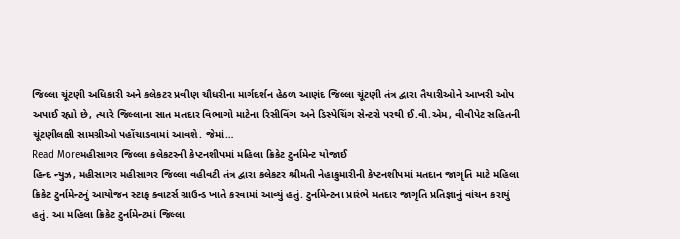જિલ્લા ચૂંટણી અધિકારી અને કલેકટર પ્રવીણ ચૌધરીના માર્ગદર્શન હેઠળ આણંદ જિલ્લા ચૂંટણી તંત્ર દ્વારા તૈયારીઓને આખરી ઓપ અપાઈ રહ્યો છે, ત્યારે જિલ્લાના સાત મતદાર વિભાગો માટેના રિસીવિંગ અને ડિસ્પેચિંગ સેન્ટરો પરથી ઈ.વી.એમ, વીવીપેટ સહિતની ચૂંટણીલક્ષી સામગ્રીઓ પહોંચાડવામાં આવશે. જેમાં…
Read Moreમહીસાગર જિલ્લા કલેકટરની કેપ્ટનશીપમાં મહિલા ક્રિકેટ ટુર્નામેન્ટ યોજાઈ
હિન્દ ન્યુઝ, મહીસાગર મહીસાગર જિલ્લા વહીવટી તંત્ર દ્વારા કલેકટર શ્રીમતી નેહાકુમારીની કેપ્ટનશીપમાં મતદાન જાગૃતિ માટે મહિલા ક્રિકેટ ટુર્નામેન્ટનું આયોજન સ્ટાફ ક્વાટર્સ ગ્રાઉન્ડ ખાતે કરવામાં આવ્યું હતું. ટુર્નામેન્ટના પ્રારંભે મતદાર જાગૃતિ પ્રતિજ્ઞાનું વાંચન કરાયું હતું. આ મહિલા ક્રિકેટ ટુર્નામેન્ટમાં જિલ્લા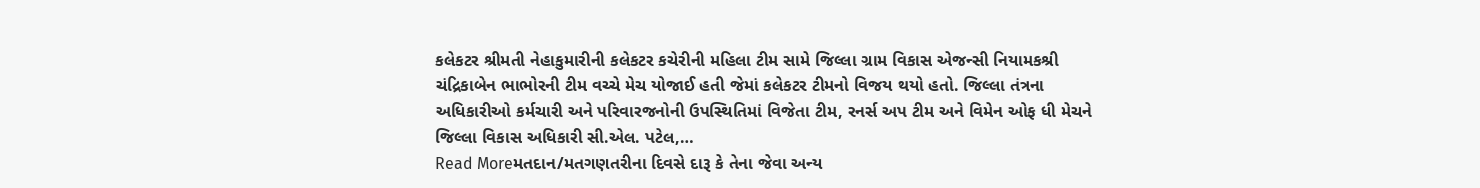કલેકટર શ્રીમતી નેહાકુમારીની કલેકટર કચેરીની મહિલા ટીમ સામે જિલ્લા ગ્રામ વિકાસ એજન્સી નિયામકશ્રી ચંદ્રિકાબેન ભાભોરની ટીમ વચ્ચે મેચ યોજાઈ હતી જેમાં કલેકટર ટીમનો વિજય થયો હતો. જિલ્લા તંત્રના અધિકારીઓ કર્મચારી અને પરિવારજનોની ઉપસ્થિતિમાં વિજેતા ટીમ, રનર્સ અપ ટીમ અને વિમેન ઓફ ધી મેચને જિલ્લા વિકાસ અધિકારી સી.એલ. પટેલ,…
Read Moreમતદાન/મતગણતરીના દિવસે દારૂ કે તેના જેવા અન્ય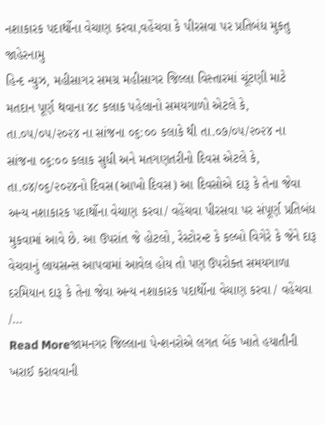નશાકારક પદાર્થોના વેચાણ કરવા,વહેંચવા કે પીરસવા પર પ્રતિબંધ મુકતુ જાહેરનામુ
હિન્દ ન્યુઝ, મહીસાગર સમગ્ર મહીસાગર જિલ્લા વિસ્તારમાં ચૂંટણી માટે મતદાન પૂર્ણ થવાના ૪૮ કલાક પહેલાનો સમયગાળો એટલે કે, તા.૦૫/૦૫/૨૦૨૪ ના સાંજના ૦૬:૦૦ કલાકે થી તા.૦૭/૦૫/૨૦૨૪ ના સાંજના ૦૬:૦૦ કલાક સુધી અને મતગણતરીનો દિવસ એટલે કે, તા.૦૪/૦૬/૨૦૨૪નો દિવસ(આખો દિવસ) આ દિવસોએ દારૂ કે તેના જેવા અન્ય નશાકારક પદાર્થોના વેચાણ કરવા/ વહેંચવા પીરસવા પર સંપૂર્ણ પ્રતિબંધ મુકવામાં આવે છે. આ ઉપરાંત જે હોટલો, રેસ્ટોરન્ટ કે કલ્બો વિગેરે કે જેને દારૂ વેચવાનું લાયસન્સ આપવામાં આવેલ હોય તો પણ ઉપરોક્ત સમયગાળા દરમિયાન દારૂ કે તેના જેવા અન્ય નશાકારક પદાર્થોના વેચાણ કરવા / વહેંચવા /…
Read Moreજામનગર જિલ્લાના પેન્શનરોએ લગત બેંક ખાતે હયાતીની ખરાઈ કરાવવાની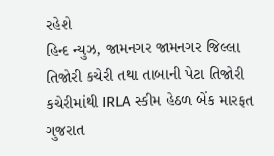રહેશે
હિન્દ ન્યુઝ, જામનગર જામનગર જિલ્લા તિજોરી કચેરી તથા તાબાની પેટા તિજોરી કચેરીમાંથી IRLA સ્કીમ હેઠળ બેંક મારફત ગુજરાત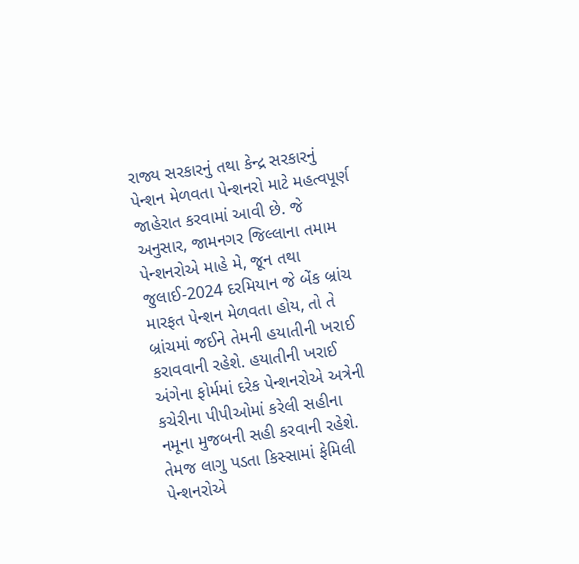રાજ્ય સરકારનું તથા કેન્દ્ર સરકારનું પેન્શન મેળવતા પેન્શનરો માટે મહત્વપૂર્ણ જાહેરાત કરવામાં આવી છે. જે અનુસાર, જામનગર જિલ્લાના તમામ પેન્શનરોએ માહે મે, જૂન તથા જુલાઈ-2024 દરમિયાન જે બેંક બ્રાંચ મારફત પેન્શન મેળવતા હોય, તો તે બ્રાંચમાં જઈને તેમની હયાતીની ખરાઈ કરાવવાની રહેશે. હયાતીની ખરાઈ અંગેના ફોર્મમાં દરેક પેન્શનરોએ અત્રેની કચેરીના પીપીઓમાં કરેલી સહીના નમૂના મુજબની સહી કરવાની રહેશે. તેમજ લાગુ પડતા કિસ્સામાં ફેમિલી પેન્શનરોએ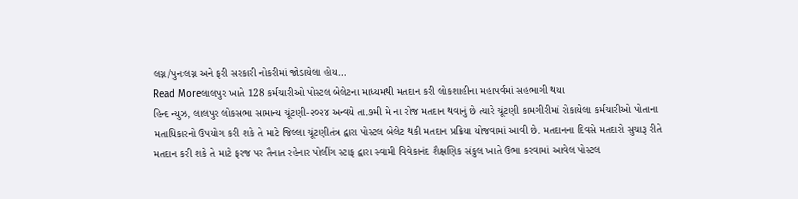લગ્ન/પુનઃલગ્ન અને ફરી સરકારી નોકરીમાં જોડાયેલા હોય…
Read Moreલાલપુર ખાતે 128 કર્મચારીઓ પોસ્ટલ બેલેટના માધ્યમથી મતદાન કરી લોકશાહીના મહાપર્વમાં સહભાગી થયા
હિન્દ ન્યુઝ, લાલપુર લોકસભા સામાન્ય ચૂંટણી-૨૦૨૪ અન્વયે તા.૭મી મે ના રોજ મતદાન થવાનું છે ત્યારે ચૂંટણી કામગીરીમાં રોકાયેલા કર્મચારીઓ પોતાના મતાધિકારનો ઉપયોગ કરી શકે તે માટે જિલ્લા ચૂંટણીતંત્ર દ્વારા પોસ્ટલ બેલેટ થકી મતદાન પ્રક્રિયા યોજવામાં આવી છે. મતદાનના દિવસે મતદારો સુચારૂ રીતે મતદાન કરી શકે તે માટે ફરજ પર તૈનાત રહેનાર પોલીંગ સ્ટાફ દ્વારા સ્વામી વિવેકાનંદ શૈક્ષણિક સંકુલ ખાતે ઉભા કરવામાં આવેલ પોસ્ટલ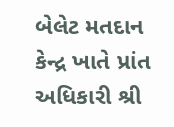બેલેટ મતદાન કેન્દ્ર ખાતે પ્રાંત અધિકારી શ્રી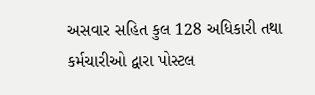અસવાર સહિત કુલ 128 અધિકારી તથા કર્મચારીઓ દ્વારા પોસ્ટલ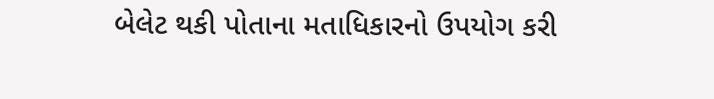બેલેટ થકી પોતાના મતાધિકારનો ઉપયોગ કરી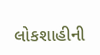લોકશાહીની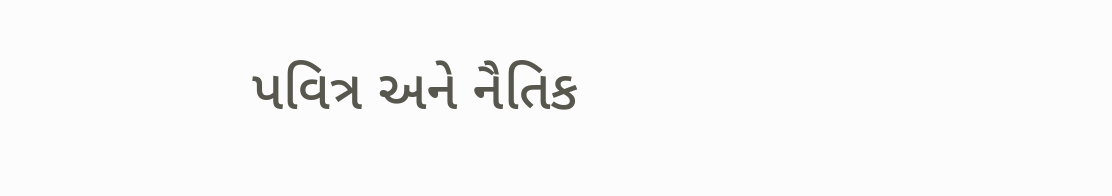પવિત્ર અને નૈતિક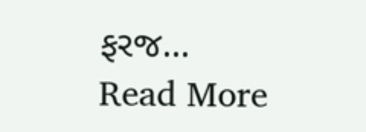ફરજ…
Read More